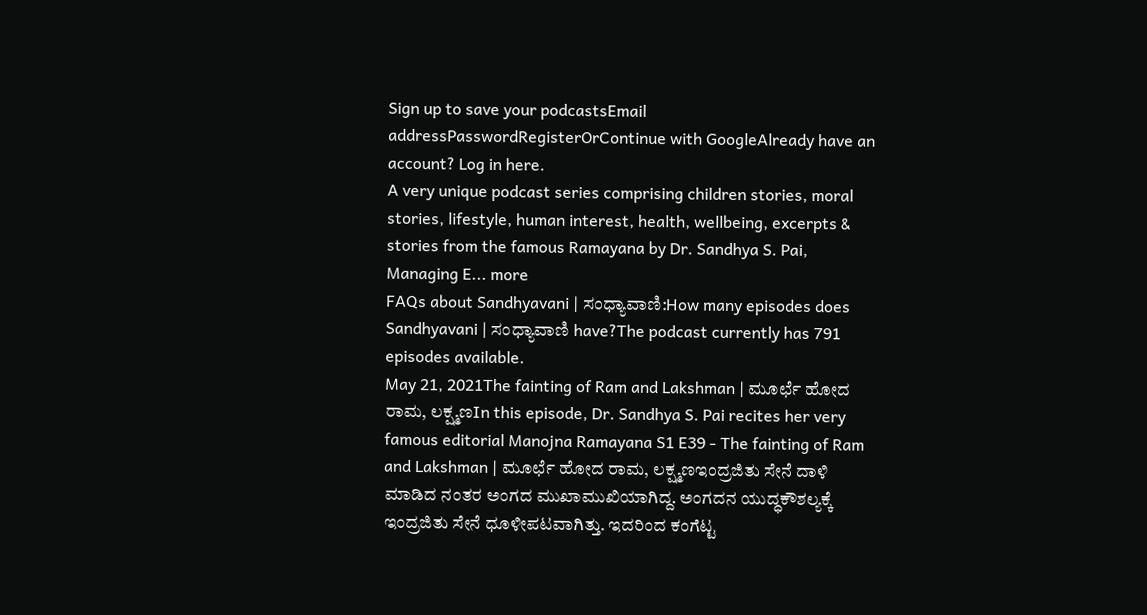Sign up to save your podcastsEmail addressPasswordRegisterOrContinue with GoogleAlready have an account? Log in here.
A very unique podcast series comprising children stories, moral stories, lifestyle, human interest, health, wellbeing, excerpts & stories from the famous Ramayana by Dr. Sandhya S. Pai, Managing E... more
FAQs about Sandhyavani | ಸಂಧ್ಯಾವಾಣಿ:How many episodes does Sandhyavani | ಸಂಧ್ಯಾವಾಣಿ have?The podcast currently has 791 episodes available.
May 21, 2021The fainting of Ram and Lakshman | ಮೂರ್ಛೆ ಹೋದ ರಾಮ, ಲಕ್ಷ್ಮಣIn this episode, Dr. Sandhya S. Pai recites her very famous editorial Manojna Ramayana S1 E39 - The fainting of Ram and Lakshman | ಮೂರ್ಛೆ ಹೋದ ರಾಮ, ಲಕ್ಷ್ಮಣಇಂದ್ರಜಿತು ಸೇನೆ ದಾಳಿ ಮಾಡಿದ ನಂತರ ಅಂಗದ ಮುಖಾಮುಖಿಯಾಗಿದ್ದ. ಅಂಗದನ ಯುದ್ಧಕೌಶಲ್ಯಕ್ಕೆ ಇಂದ್ರಜಿತು ಸೇನೆ ಧೂಳೀಪಟವಾಗಿತ್ತು. ಇದರಿಂದ ಕಂಗೆಟ್ಟ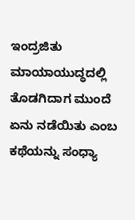ಇಂದ್ರಜಿತು ಮಾಯಾಯುದ್ಧದಲ್ಲಿ ತೊಡಗಿದಾಗ ಮುಂದೆ ಏನು ನಡೆಯಿತು ಎಂಬ ಕಥೆಯನ್ನು ಸಂಧ್ಯಾ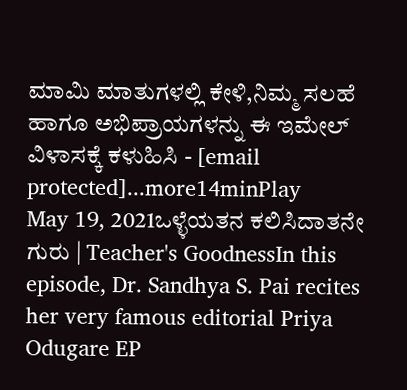ಮಾಮಿ ಮಾತುಗಳಲ್ಲಿ ಕೇಳಿ,ನಿಮ್ಮ ಸಲಹೆ ಹಾಗೂ ಅಭಿಪ್ರಾಯಗಳನ್ನು ಈ ಇಮೇಲ್ ವಿಳಾಸಕ್ಕೆ ಕಳುಹಿಸಿ - [email protected]...more14minPlay
May 19, 2021ಒಳ್ಳೆಯತನ ಕಲಿಸಿದಾತನೇ ಗುರು | Teacher's GoodnessIn this episode, Dr. Sandhya S. Pai recites her very famous editorial Priya Odugare EP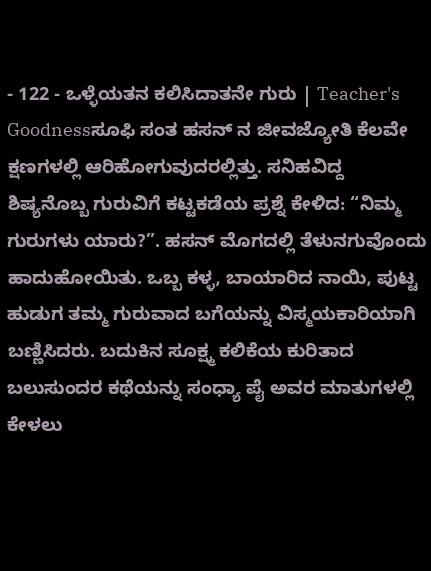- 122 - ಒಳ್ಳೆಯತನ ಕಲಿಸಿದಾತನೇ ಗುರು | Teacher's Goodnessಸೂಫಿ ಸಂತ ಹಸನ್ ನ ಜೀವಜ್ಯೋತಿ ಕೆಲವೇ ಕ್ಷಣಗಳಲ್ಲಿ ಆರಿಹೋಗುವುದರಲ್ಲಿತ್ತು. ಸನಿಹವಿದ್ದ ಶಿಷ್ಯನೊಬ್ಬ ಗುರುವಿಗೆ ಕಟ್ಟಕಡೆಯ ಪ್ರಶ್ನೆ ಕೇಳಿದ: “ನಿಮ್ಮ ಗುರುಗಳು ಯಾರು?”. ಹಸನ್ ಮೊಗದಲ್ಲಿ ತೆಳುನಗುವೊಂದು ಹಾದುಹೋಯಿತು. ಒಬ್ಬ ಕಳ್ಳ, ಬಾಯಾರಿದ ನಾಯಿ, ಪುಟ್ಟ ಹುಡುಗ ತಮ್ಮ ಗುರುವಾದ ಬಗೆಯನ್ನು ವಿಸ್ಮಯಕಾರಿಯಾಗಿ ಬಣ್ಣಿಸಿದರು. ಬದುಕಿನ ಸೂಕ್ಷ್ಮ ಕಲಿಕೆಯ ಕುರಿತಾದ ಬಲುಸುಂದರ ಕಥೆಯನ್ನು ಸಂಧ್ಯಾ ಪೈ ಅವರ ಮಾತುಗಳಲ್ಲಿ ಕೇಳಲು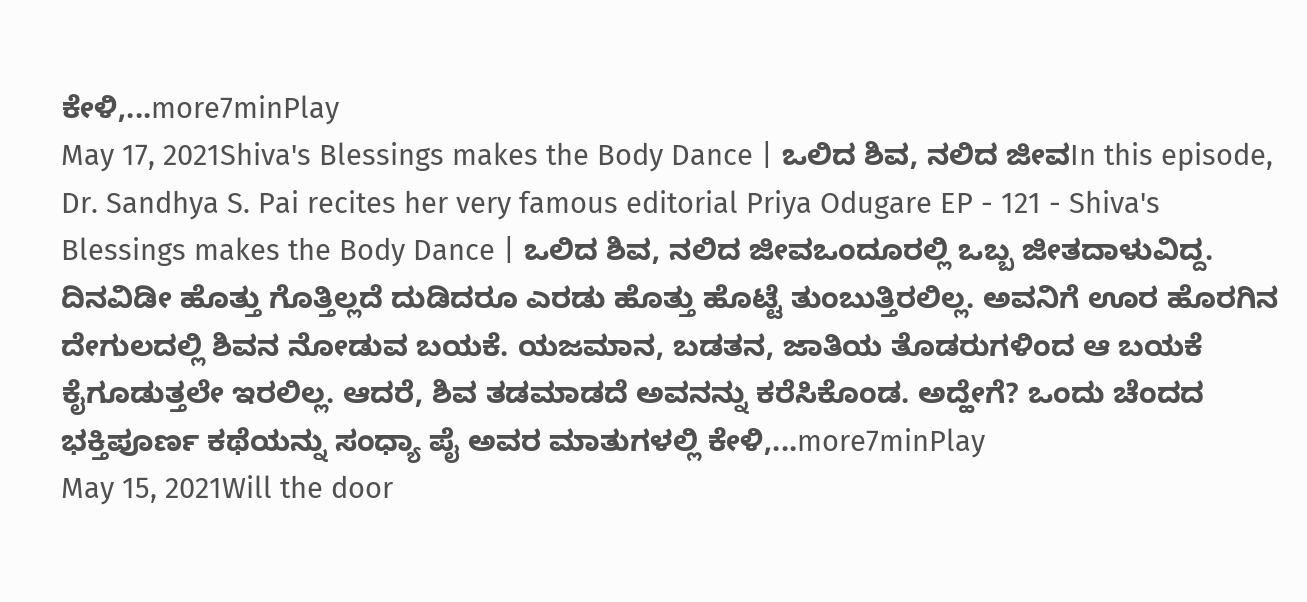ಕೇಳಿ,...more7minPlay
May 17, 2021Shiva's Blessings makes the Body Dance | ಒಲಿದ ಶಿವ, ನಲಿದ ಜೀವIn this episode, Dr. Sandhya S. Pai recites her very famous editorial Priya Odugare EP - 121 - Shiva's Blessings makes the Body Dance | ಒಲಿದ ಶಿವ, ನಲಿದ ಜೀವಒಂದೂರಲ್ಲಿ ಒಬ್ಬ ಜೀತದಾಳುವಿದ್ದ. ದಿನವಿಡೀ ಹೊತ್ತು ಗೊತ್ತಿಲ್ಲದೆ ದುಡಿದರೂ ಎರಡು ಹೊತ್ತು ಹೊಟ್ಟೆ ತುಂಬುತ್ತಿರಲಿಲ್ಲ. ಅವನಿಗೆ ಊರ ಹೊರಗಿನ ದೇಗುಲದಲ್ಲಿ ಶಿವನ ನೋಡುವ ಬಯಕೆ. ಯಜಮಾನ, ಬಡತನ, ಜಾತಿಯ ತೊಡರುಗಳಿಂದ ಆ ಬಯಕೆ ಕೈಗೂಡುತ್ತಲೇ ಇರಲಿಲ್ಲ. ಆದರೆ, ಶಿವ ತಡಮಾಡದೆ ಅವನನ್ನು ಕರೆಸಿಕೊಂಡ. ಅದ್ಹೇಗೆ? ಒಂದು ಚೆಂದದ ಭಕ್ತಿಪೂರ್ಣ ಕಥೆಯನ್ನು ಸಂಧ್ಯಾ ಪೈ ಅವರ ಮಾತುಗಳಲ್ಲಿ ಕೇಳಿ,...more7minPlay
May 15, 2021Will the door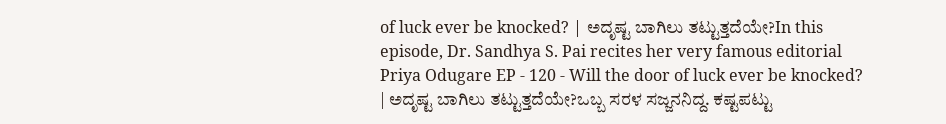of luck ever be knocked? | ಅದೃಷ್ಟ ಬಾಗಿಲು ತಟ್ಟುತ್ತದೆಯೇ?In this episode, Dr. Sandhya S. Pai recites her very famous editorial Priya Odugare EP - 120 - Will the door of luck ever be knocked? | ಅದೃಷ್ಟ ಬಾಗಿಲು ತಟ್ಟುತ್ತದೆಯೇ?ಒಬ್ಬ ಸರಳ ಸಜ್ಜನನಿದ್ದ. ಕಷ್ಟಪಟ್ಟು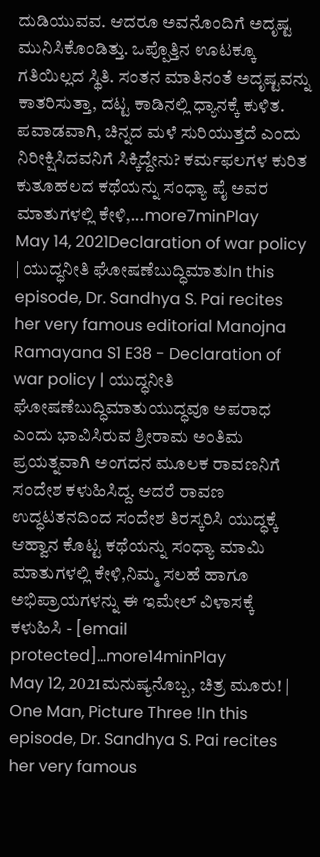ದುಡಿಯುವವ. ಆದರೂ ಅವನೊಂದಿಗೆ ಅದೃಷ್ಟ ಮುನಿಸಿಕೊಂಡಿತ್ತು. ಒಪ್ಪೊತ್ತಿನ ಊಟಕ್ಕೂ ಗತಿಯಿಲ್ಲದ ಸ್ಥಿತಿ. ಸಂತನ ಮಾತಿನಂತೆ ಅದೃಷ್ಟವನ್ನು ಕಾತರಿಸುತ್ತಾ, ದಟ್ಟ ಕಾಡಿನಲ್ಲಿ ಧ್ಯಾನಕ್ಕೆ ಕುಳಿತ. ಪವಾಡವಾಗಿ, ಚಿನ್ನದ ಮಳೆ ಸುರಿಯುತ್ತದೆ ಎಂದು ನಿರೀಕ್ಷಿಸಿದವನಿಗೆ ಸಿಕ್ಕಿದ್ದೇನು? ಕರ್ಮಫಲಗಳ ಕುರಿತ ಕುತೂಹಲದ ಕಥೆಯನ್ನು ಸಂಧ್ಯಾ ಪೈ ಅವರ ಮಾತುಗಳಲ್ಲಿ ಕೇಳಿ,...more7minPlay
May 14, 2021Declaration of war policy | ಯುದ್ಧನೀತಿ ಘೋಷಣೆಬುದ್ಧಿಮಾತುIn this episode, Dr. Sandhya S. Pai recites her very famous editorial Manojna Ramayana S1 E38 - Declaration of war policy | ಯುದ್ಧನೀತಿ ಘೋಷಣೆಬುದ್ಧಿಮಾತುಯುದ್ಧವೂ ಅಪರಾಧ ಎಂದು ಭಾವಿಸಿರುವ ಶ್ರೀರಾಮ ಅಂತಿಮ ಪ್ರಯತ್ನವಾಗಿ ಅಂಗದನ ಮೂಲಕ ರಾವಣನಿಗೆ ಸಂದೇಶ ಕಳುಹಿಸಿದ್ದ. ಆದರೆ ರಾವಣ ಉದ್ಧಟತನದಿಂದ ಸಂದೇಶ ತಿರಸ್ಕರಿಸಿ ಯುದ್ಧಕ್ಕೆ ಆಹ್ವಾನ ಕೊಟ್ಟ ಕಥೆಯನ್ನು ಸಂಧ್ಯಾ ಮಾಮಿ ಮಾತುಗಳಲ್ಲಿ ಕೇಳಿ,ನಿಮ್ಮ ಸಲಹೆ ಹಾಗೂ ಅಭಿಪ್ರಾಯಗಳನ್ನು ಈ ಇಮೇಲ್ ವಿಳಾಸಕ್ಕೆ ಕಳುಹಿಸಿ - [email protected]...more14minPlay
May 12, 2021ಮನುಷ್ಯನೊಬ್ಬ, ಚಿತ್ರ ಮೂರು! | One Man, Picture Three !In this episode, Dr. Sandhya S. Pai recites her very famous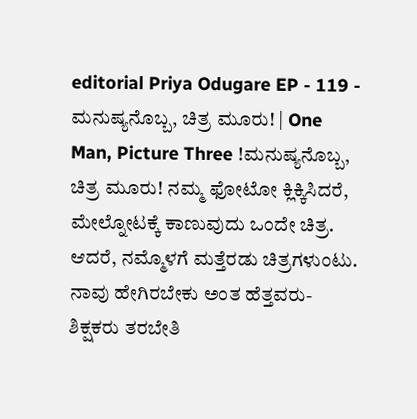editorial Priya Odugare EP - 119 - ಮನುಷ್ಯನೊಬ್ಬ, ಚಿತ್ರ ಮೂರು! | One Man, Picture Three !ಮನುಷ್ಯನೊಬ್ಬ, ಚಿತ್ರ ಮೂರು! ನಮ್ಮ ಫೋಟೋ ಕ್ಲಿಕ್ಕಿಸಿದರೆ, ಮೇಲ್ನೋಟಕ್ಕೆ ಕಾಣುವುದು ಒಂದೇ ಚಿತ್ರ. ಆದರೆ, ನಮ್ಮೊಳಗೆ ಮತ್ತೆರಡು ಚಿತ್ರಗಳುಂಟು. ನಾವು ಹೇಗಿರಬೇಕು ಅಂತ ಹೆತ್ತವರು- ಶಿಕ್ಷಕರು ತರಬೇತಿ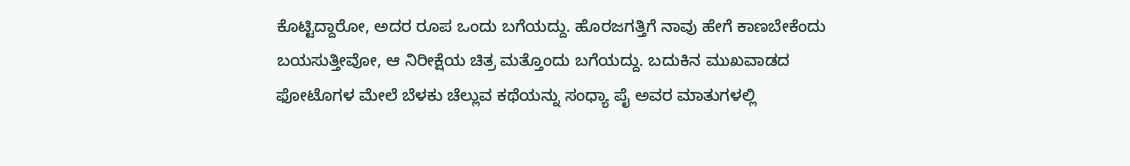ಕೊಟ್ಟಿದ್ದಾರೋ, ಅದರ ರೂಪ ಒಂದು ಬಗೆಯದ್ದು. ಹೊರಜಗತ್ತಿಗೆ ನಾವು ಹೇಗೆ ಕಾಣಬೇಕೆಂದು ಬಯಸುತ್ತೀವೋ, ಆ ನಿರೀಕ್ಷೆಯ ಚಿತ್ರ ಮತ್ತೊಂದು ಬಗೆಯದ್ದು. ಬದುಕಿನ ಮುಖವಾಡದ ಫೋಟೊಗಳ ಮೇಲೆ ಬೆಳಕು ಚೆಲ್ಲುವ ಕಥೆಯನ್ನು ಸಂಧ್ಯಾ ಪೈ ಅವರ ಮಾತುಗಳಲ್ಲಿ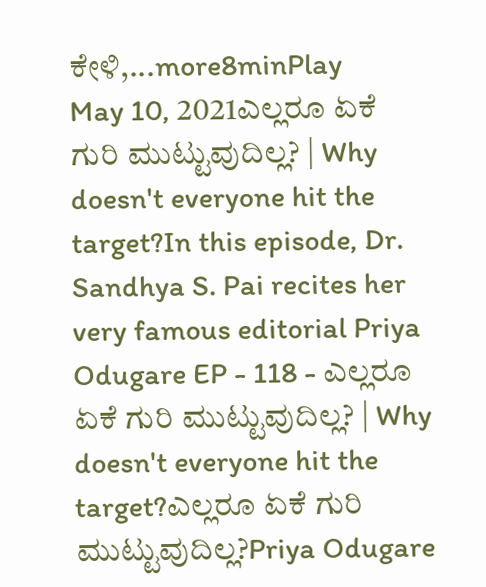ಕೇಳಿ,...more8minPlay
May 10, 2021ಎಲ್ಲರೂ ಏಕೆ ಗುರಿ ಮುಟ್ಟುವುದಿಲ್ಲ? | Why doesn't everyone hit the target?In this episode, Dr. Sandhya S. Pai recites her very famous editorial Priya Odugare EP - 118 - ಎಲ್ಲರೂ ಏಕೆ ಗುರಿ ಮುಟ್ಟುವುದಿಲ್ಲ? | Why doesn't everyone hit the target?ಎಲ್ಲರೂ ಏಕೆ ಗುರಿ ಮುಟ್ಟುವುದಿಲ್ಲ?Priya Odugare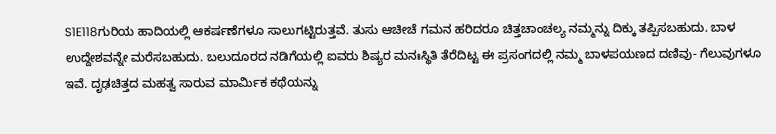S1E118ಗುರಿಯ ಹಾದಿಯಲ್ಲಿ ಆಕರ್ಷಣೆಗಳೂ ಸಾಲುಗಟ್ಟಿರುತ್ತವೆ. ತುಸು ಆಚೀಚೆ ಗಮನ ಹರಿದರೂ ಚಿತ್ತಚಾಂಚಲ್ಯ ನಮ್ಮನ್ನು ದಿಕ್ಕು ತಪ್ಪಿಸಬಹುದು. ಬಾಳ ಉದ್ದೇಶವನ್ನೇ ಮರೆಸಬಹುದು. ಬಲುದೂರದ ನಡಿಗೆಯಲ್ಲಿ ಐವರು ಶಿಷ್ಯರ ಮನಃಸ್ಥಿತಿ ತೆರೆದಿಟ್ಟ ಈ ಪ್ರಸಂಗದಲ್ಲಿ ನಮ್ಮ ಬಾಳಪಯಣದ ದಣಿವು- ಗೆಲುವುಗಳೂ ಇವೆ. ದೃಢಚಿತ್ತದ ಮಹತ್ವ ಸಾರುವ ಮಾರ್ಮಿಕ ಕಥೆಯನ್ನು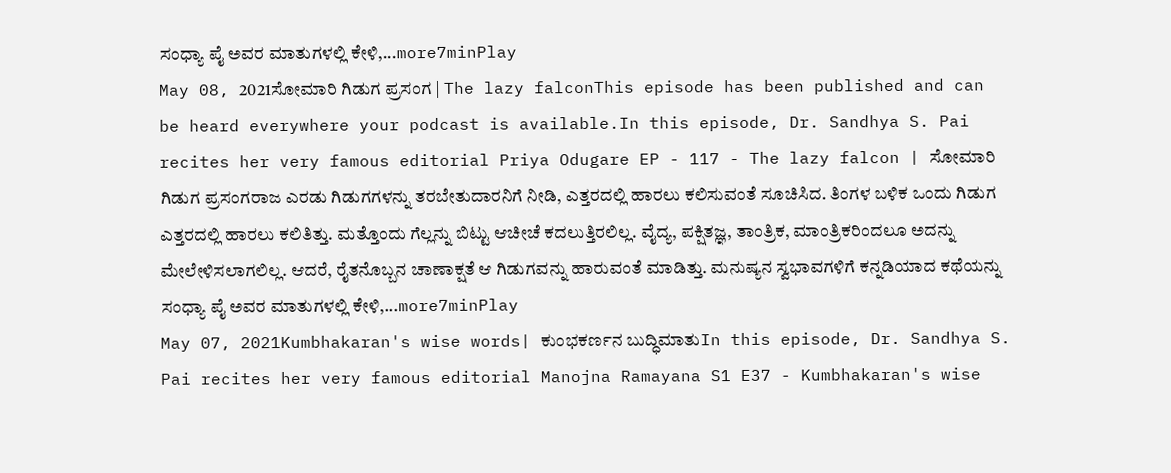ಸಂಧ್ಯಾ ಪೈ ಅವರ ಮಾತುಗಳಲ್ಲಿ ಕೇಳಿ,...more7minPlay
May 08, 2021ಸೋಮಾರಿ ಗಿಡುಗ ಪ್ರಸಂಗ | The lazy falconThis episode has been published and can be heard everywhere your podcast is available.In this episode, Dr. Sandhya S. Pai recites her very famous editorial Priya Odugare EP - 117 - The lazy falcon | ಸೋಮಾರಿ ಗಿಡುಗ ಪ್ರಸಂಗರಾಜ ಎರಡು ಗಿಡುಗಗಳನ್ನು ತರಬೇತುದಾರನಿಗೆ ನೀಡಿ, ಎತ್ತರದಲ್ಲಿ ಹಾರಲು ಕಲಿಸುವಂತೆ ಸೂಚಿಸಿದ. ತಿಂಗಳ ಬಳಿಕ ಒಂದು ಗಿಡುಗ ಎತ್ತರದಲ್ಲಿ ಹಾರಲು ಕಲಿತಿತ್ತು. ಮತ್ತೊಂದು ಗೆಲ್ಲನ್ನು ಬಿಟ್ಟು ಆಚೀಚೆ ಕದಲುತ್ತಿರಲಿಲ್ಲ. ವೈದ್ಯ, ಪಕ್ಷಿತಜ್ಞ, ತಾಂತ್ರಿಕ, ಮಾಂತ್ರಿಕರಿಂದಲೂ ಅದನ್ನು ಮೇಲೇಳಿಸಲಾಗಲಿಲ್ಲ. ಆದರೆ, ರೈತನೊಬ್ಬನ ಚಾಣಾಕ್ಷತೆ ಆ ಗಿಡುಗವನ್ನು ಹಾರುವಂತೆ ಮಾಡಿತ್ತು. ಮನುಷ್ಯನ ಸ್ವಭಾವಗಳಿಗೆ ಕನ್ನಡಿಯಾದ ಕಥೆಯನ್ನು ಸಂಧ್ಯಾ ಪೈ ಅವರ ಮಾತುಗಳಲ್ಲಿ ಕೇಳಿ,...more7minPlay
May 07, 2021Kumbhakaran's wise words| ಕುಂಭಕರ್ಣನ ಬುದ್ಧಿಮಾತುIn this episode, Dr. Sandhya S. Pai recites her very famous editorial Manojna Ramayana S1 E37 - Kumbhakaran's wise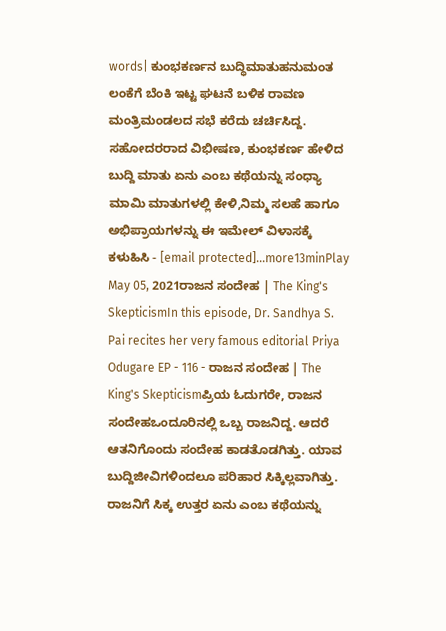words| ಕುಂಭಕರ್ಣನ ಬುದ್ಧಿಮಾತುಹನುಮಂತ ಲಂಕೆಗೆ ಬೆಂಕಿ ಇಟ್ಟ ಘಟನೆ ಬಳಿಕ ರಾವಣ ಮಂತ್ರಿಮಂಡಲದ ಸಭೆ ಕರೆದು ಚರ್ಚಿಸಿದ್ದ. ಸಹೋದರರಾದ ವಿಭೀಷಣ, ಕುಂಭಕರ್ಣ ಹೇಳಿದ ಬುದ್ದಿ ಮಾತು ಏನು ಎಂಬ ಕಥೆಯನ್ನು ಸಂಧ್ಯಾ ಮಾಮಿ ಮಾತುಗಳಲ್ಲಿ ಕೇಳಿ,ನಿಮ್ಮ ಸಲಹೆ ಹಾಗೂ ಅಭಿಪ್ರಾಯಗಳನ್ನು ಈ ಇಮೇಲ್ ವಿಳಾಸಕ್ಕೆ ಕಳುಹಿಸಿ - [email protected]...more13minPlay
May 05, 2021ರಾಜನ ಸಂದೇಹ | The King's SkepticismIn this episode, Dr. Sandhya S. Pai recites her very famous editorial Priya Odugare EP - 116 - ರಾಜನ ಸಂದೇಹ | The King's Skepticismಪ್ರಿಯ ಓದುಗರೇ, ರಾಜನ ಸಂದೇಹಒಂದೂರಿನಲ್ಲಿ ಒಬ್ಬ ರಾಜನಿದ್ದ. ಆದರೆ ಆತನಿಗೊಂದು ಸಂದೇಹ ಕಾಡತೊಡಗಿತ್ತು. ಯಾವ ಬುದ್ದಿಜೀವಿಗಳಿಂದಲೂ ಪರಿಹಾರ ಸಿಕ್ಕಿಲ್ಲವಾಗಿತ್ತು. ರಾಜನಿಗೆ ಸಿಕ್ಕ ಉತ್ತರ ಏನು ಎಂಬ ಕಥೆಯನ್ನು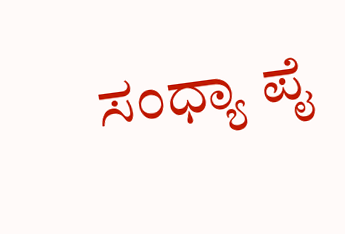ಸಂಧ್ಯಾ ಪೈ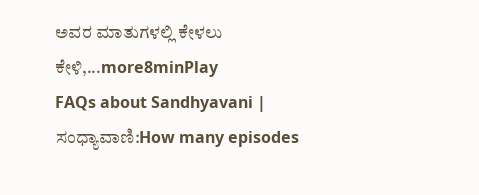ಅವರ ಮಾತುಗಳಲ್ಲಿ ಕೇಳಲು ಕೇಳಿ,...more8minPlay
FAQs about Sandhyavani | ಸಂಧ್ಯಾವಾಣಿ:How many episodes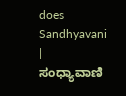does Sandhyavani | ಸಂಧ್ಯಾವಾಣಿ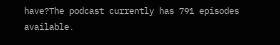have?The podcast currently has 791 episodes available.